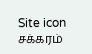Site icon சக்கரம்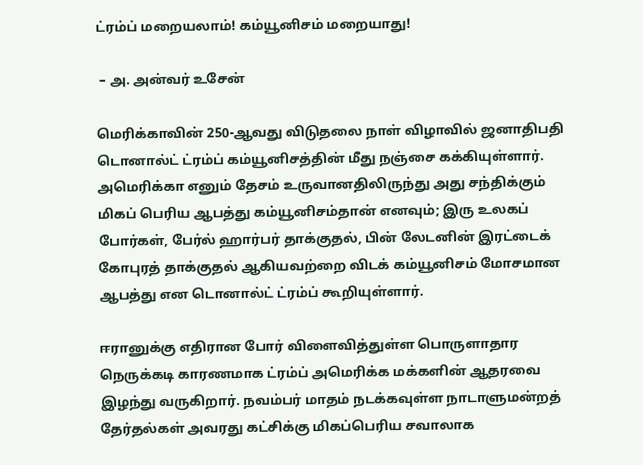ட்ரம்ப் மறையலாம்! கம்யூனிசம் மறையாது!

 – அ. அன்வர் உசேன்

மெரிக்காவின் 250-ஆவது விடுதலை நாள் விழாவில் ஜனாதிபதி டொனால்ட் ட்ரம்ப் கம்யூனிசத்தின் மீது நஞ்சை கக்கியுள்ளார். அமெரிக்கா எனும் தேசம் உருவானதிலிருந்து அது சந்திக்கும் மிகப் பெரிய ஆபத்து கம்யூனிசம்தான் எனவும்; இரு உலகப் போர்கள், பேர்ல் ஹார்பர் தாக்குதல், பின் லேடனின் இரட்டைக் கோபுரத் தாக்குதல் ஆகியவற்றை விடக் கம்யூனிசம் மோசமான ஆபத்து என டொனால்ட் ட்ரம்ப் கூறியுள்ளார்.

ஈரானுக்கு எதிரான போர் விளைவித்துள்ள பொருளாதார நெருக்கடி காரணமாக ட்ரம்ப் அமெரிக்க மக்களின் ஆதரவை இழந்து வருகிறார். நவம்பர் மாதம் நடக்கவுள்ள நாடாளுமன்றத் தேர்தல்கள் அவரது கட்சிக்கு மிகப்பெரிய சவாலாக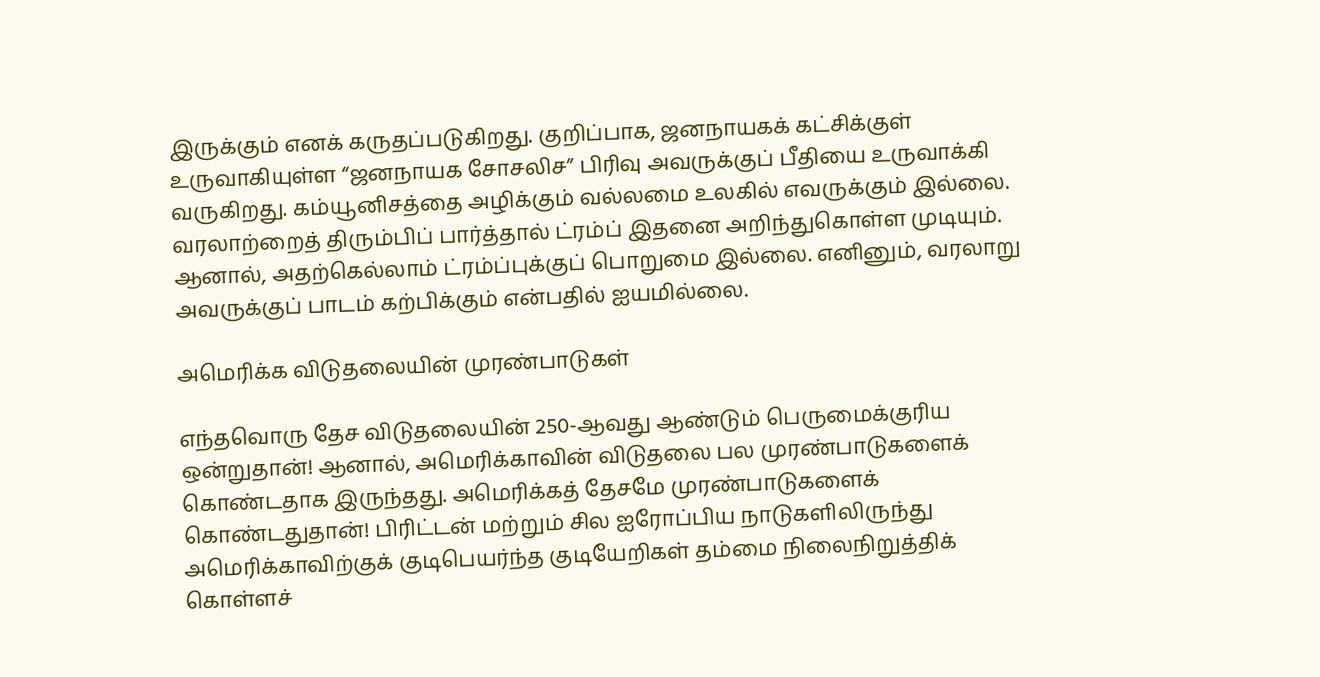இருக்கும் எனக் கருதப்படுகிறது. குறிப்பாக, ஜனநாயகக் கட்சிக்குள் உருவாகியுள்ள “ஜனநாயக சோசலிச” பிரிவு அவருக்குப் பீதியை உருவாக்கி வருகிறது. கம்யூனிசத்தை அழிக்கும் வல்லமை உலகில் எவருக்கும் இல்லை. வரலாற்றைத் திரும்பிப் பார்த்தால் ட்ரம்ப் இதனை அறிந்துகொள்ள முடியும். ஆனால், அதற்கெல்லாம் ட்ரம்ப்புக்குப் பொறுமை இல்லை. எனினும், வரலாறு அவருக்குப் பாடம் கற்பிக்கும் என்பதில் ஐயமில்லை.

அமெரிக்க விடுதலையின் முரண்பாடுகள்

எந்தவொரு தேச விடுதலையின் 250-ஆவது ஆண்டும் பெருமைக்குரிய ஒன்றுதான்! ஆனால், அமெரிக்காவின் விடுதலை பல முரண்பாடுகளைக் கொண்டதாக இருந்தது. அமெரிக்கத் தேசமே முரண்பாடுகளைக் கொண்டதுதான்! பிரிட்டன் மற்றும் சில ஐரோப்பிய நாடுகளிலிருந்து அமெரிக்காவிற்குக் குடிபெயர்ந்த குடியேறிகள் தம்மை நிலைநிறுத்திக் கொள்ளச்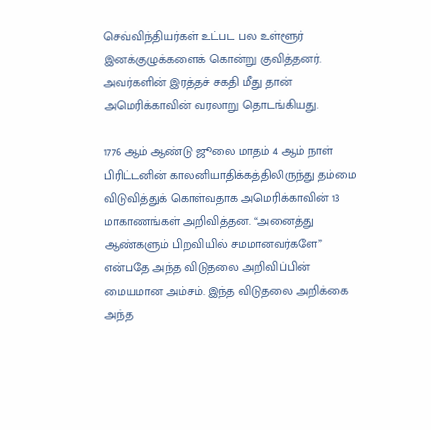செவ்விந்தியர்கள் உட்பட பல உள்ளூர் இனக்குழுக்களைக் கொன்று குவித்தனர். அவர்களின் இரத்தச் சகதி மீது தான் அமெரிக்காவின் வரலாறு தொடங்கியது.

1776 ஆம் ஆண்டு ஜூலை மாதம் 4 ஆம் நாள் பிரிட்டனின் காலனியாதிக்கத்திலிருந்து தம்மை விடுவித்துக் கொள்வதாக அமெரிக்காவின் 13 மாகாணங்கள் அறிவித்தன. “அனைத்து ஆண்களும் பிறவியில் சமமானவர்களே” என்பதே அந்த விடுதலை அறிவிப்பின் மையமான அம்சம். இந்த விடுதலை அறிக்கை அந்த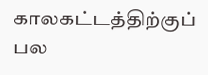காலகட்டத்திற்குப் பல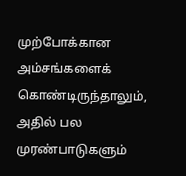முற்போக்கான அம்சங்களைக் கொண்டிருந்தாலும், அதில் பல முரண்பாடுகளும்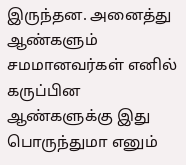இருந்தன. அனைத்து ஆண்களும் சமமானவர்கள் எனில் கருப்பின ஆண்களுக்கு இது பொருந்துமா எனும்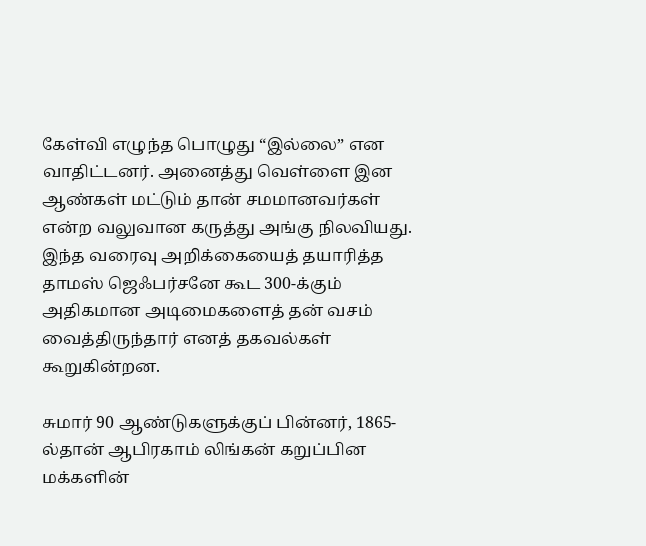கேள்வி எழுந்த பொழுது “இல்லை” என வாதிட்டனர். அனைத்து வெள்ளை இன ஆண்கள் மட்டும் தான் சமமானவர்கள் என்ற வலுவான கருத்து அங்கு நிலவியது. இந்த வரைவு அறிக்கையைத் தயாரித்த தாமஸ் ஜெஃபர்சனே கூட 300-க்கும் அதிகமான அடிமைகளைத் தன் வசம் வைத்திருந்தார் எனத் தகவல்கள் கூறுகின்றன.

சுமார் 90 ஆண்டுகளுக்குப் பின்னர், 1865-ல்தான் ஆபிரகாம் லிங்கன் கறுப்பின மக்களின்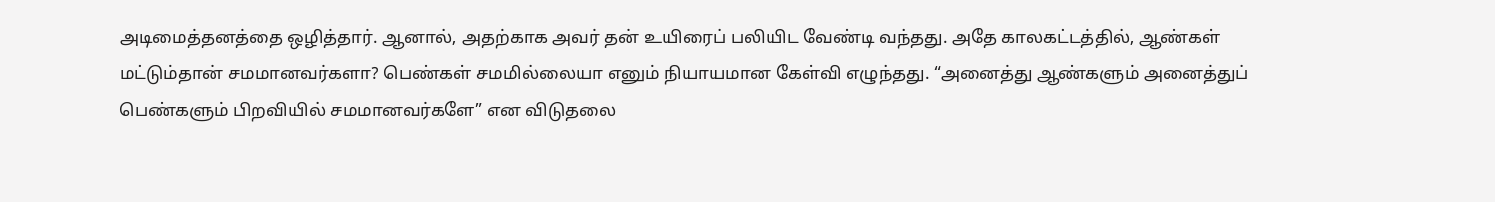அடிமைத்தனத்தை ஒழித்தார். ஆனால், அதற்காக அவர் தன் உயிரைப் பலியிட வேண்டி வந்தது. அதே காலகட்டத்தில், ஆண்கள் மட்டும்தான் சமமானவர்களா? பெண்கள் சமமில்லையா எனும் நியாயமான கேள்வி எழுந்தது. “அனைத்து ஆண்களும் அனைத்துப் பெண்களும் பிறவியில் சமமானவர்களே” என விடுதலை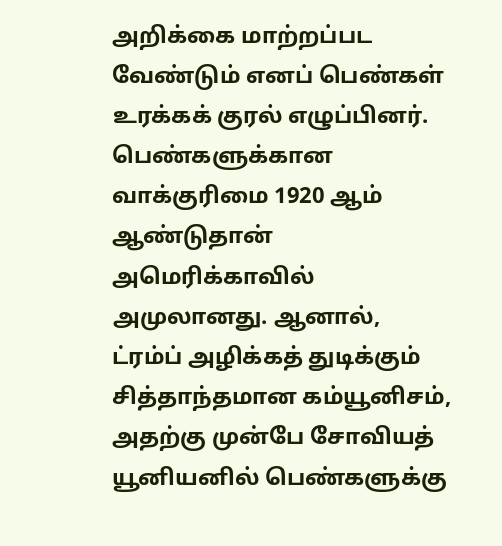அறிக்கை மாற்றப்பட வேண்டும் எனப் பெண்கள் உரக்கக் குரல் எழுப்பினர். பெண்களுக்கான வாக்குரிமை 1920 ஆம் ஆண்டுதான் அமெரிக்காவில் அமுலானது. ஆனால், ட்ரம்ப் அழிக்கத் துடிக்கும் சித்தாந்தமான கம்யூனிசம், அதற்கு முன்பே சோவியத் யூனியனில் பெண்களுக்கு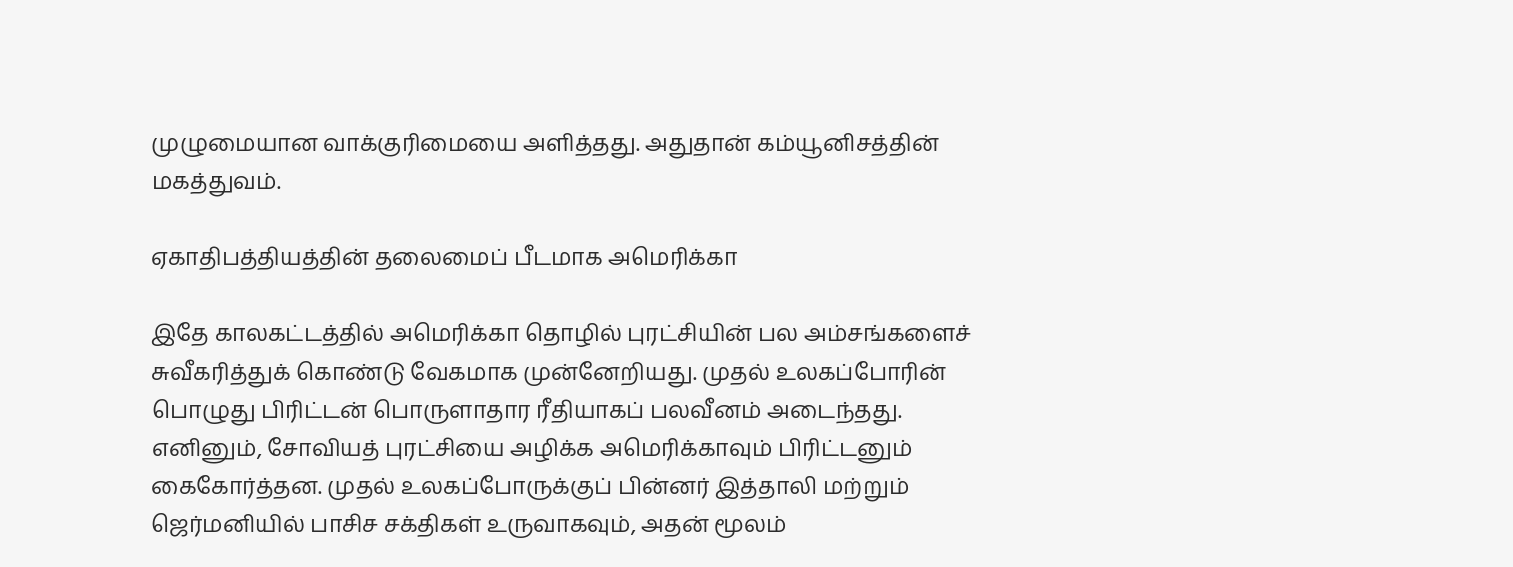முழுமையான வாக்குரிமையை அளித்தது. அதுதான் கம்யூனிசத்தின் மகத்துவம்.

ஏகாதிபத்தியத்தின் தலைமைப் பீடமாக அமெரிக்கா

இதே காலகட்டத்தில் அமெரிக்கா தொழில் புரட்சியின் பல அம்சங்களைச் சுவீகரித்துக் கொண்டு வேகமாக முன்னேறியது. முதல் உலகப்போரின் பொழுது பிரிட்டன் பொருளாதார ரீதியாகப் பலவீனம் அடைந்தது. எனினும், சோவியத் புரட்சியை அழிக்க அமெரிக்காவும் பிரிட்டனும் கைகோர்த்தன. முதல் உலகப்போருக்குப் பின்னர் இத்தாலி மற்றும் ஜெர்மனியில் பாசிச சக்திகள் உருவாகவும், அதன் மூலம்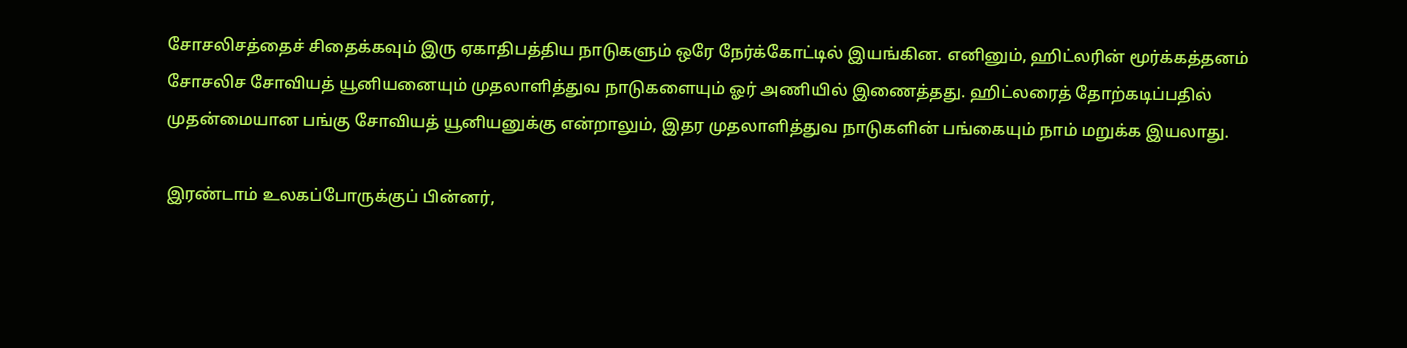சோசலிசத்தைச் சிதைக்கவும் இரு ஏகாதிபத்திய நாடுகளும் ஒரே நேர்க்கோட்டில் இயங்கின. எனினும், ஹிட்லரின் மூர்க்கத்தனம் சோசலிச சோவியத் யூனியனையும் முதலாளித்துவ நாடுகளையும் ஓர் அணியில் இணைத்தது. ஹிட்லரைத் தோற்கடிப்பதில் முதன்மையான பங்கு சோவியத் யூனியனுக்கு என்றாலும், இதர முதலாளித்துவ நாடுகளின் பங்கையும் நாம் மறுக்க இயலாது.

இரண்டாம் உலகப்போருக்குப் பின்னர்,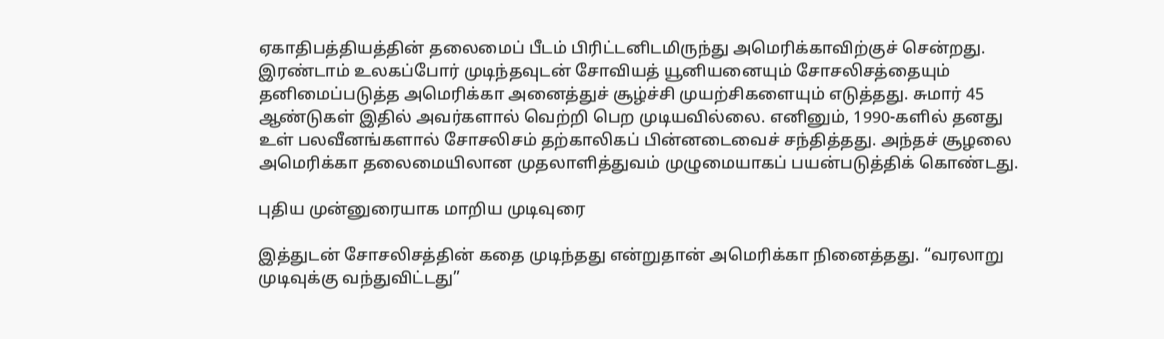ஏகாதிபத்தியத்தின் தலைமைப் பீடம் பிரிட்டனிடமிருந்து அமெரிக்காவிற்குச் சென்றது. இரண்டாம் உலகப்போர் முடிந்தவுடன் சோவியத் யூனியனையும் சோசலிசத்தையும் தனிமைப்படுத்த அமெரிக்கா அனைத்துச் சூழ்ச்சி முயற்சிகளையும் எடுத்தது. சுமார் 45 ஆண்டுகள் இதில் அவர்களால் வெற்றி பெற முடியவில்லை. எனினும், 1990-களில் தனது உள் பலவீனங்களால் சோசலிசம் தற்காலிகப் பின்னடைவைச் சந்தித்தது. அந்தச் சூழலை அமெரிக்கா தலைமையிலான முதலாளித்துவம் முழுமையாகப் பயன்படுத்திக் கொண்டது.

புதிய முன்னுரையாக மாறிய முடிவுரை

இத்துடன் சோசலிசத்தின் கதை முடிந்தது என்றுதான் அமெரிக்கா நினைத்தது. “வரலாறு முடிவுக்கு வந்துவிட்டது”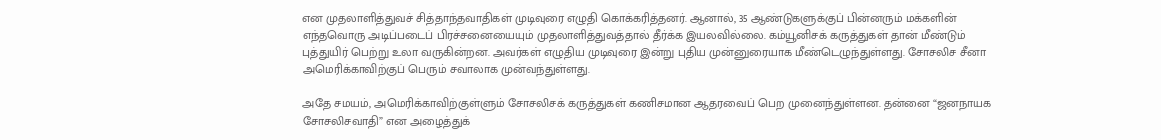என முதலாளித்துவச் சித்தாந்தவாதிகள் முடிவுரை எழுதி கொக்கரித்தனர். ஆனால், 35 ஆண்டுகளுக்குப் பின்னரும் மக்களின் எந்தவொரு அடிப்படைப் பிரச்சனையையும் முதலாளித்துவத்தால் தீர்க்க இயலவில்லை. கம்யூனிசக் கருத்துகள் தான் மீண்டும் புத்துயிர் பெற்று உலா வருகின்றன. அவர்கள் எழுதிய முடிவுரை இன்று புதிய முன்னுரையாக மீண்டெழுந்துள்ளது. சோசலிச சீனா அமெரிக்காவிற்குப் பெரும் சவாலாக முன்வந்துள்ளது.

அதே சமயம், அமெரிக்காவிற்குள்ளும் சோசலிசக் கருத்துகள் கணிசமான ஆதரவைப் பெற முனைந்துள்ளன. தன்னை “ஜனநாயக சோசலிசவாதி” என அழைத்துக்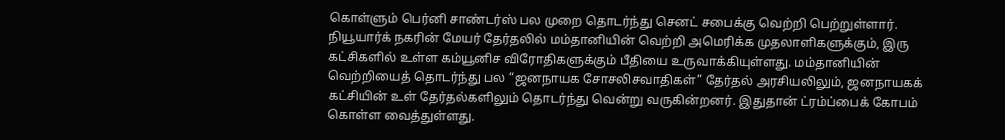கொள்ளும் பெர்னி சாண்டர்ஸ் பல முறை தொடர்ந்து செனட் சபைக்கு வெற்றி பெற்றுள்ளார். நியூயார்க் நகரின் மேயர் தேர்தலில் மம்தானியின் வெற்றி அமெரிக்க முதலாளிகளுக்கும், இரு கட்சிகளில் உள்ள கம்யூனிச விரோதிகளுக்கும் பீதியை உருவாக்கியுள்ளது. மம்தானியின் வெற்றியைத் தொடர்ந்து பல “ஜனநாயக சோசலிசவாதிகள்” தேர்தல் அரசியலிலும், ஜனநாயகக் கட்சியின் உள் தேர்தல்களிலும் தொடர்ந்து வென்று வருகின்றனர். இதுதான் ட்ரம்ப்பைக் கோபம் கொள்ள வைத்துள்ளது.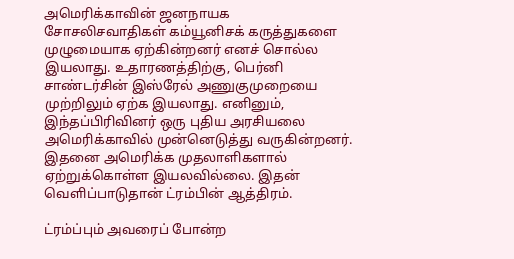அமெரிக்காவின் ஜனநாயக சோசலிசவாதிகள் கம்யூனிசக் கருத்துகளை முழுமையாக ஏற்கின்றனர் எனச் சொல்ல இயலாது. உதாரணத்திற்கு, பெர்னி சாண்டர்சின் இஸ்ரேல் அணுகுமுறையை முற்றிலும் ஏற்க இயலாது. எனினும், இந்தப்பிரிவினர் ஒரு புதிய அரசியலை அமெரிக்காவில் முன்னெடுத்து வருகின்றனர். இதனை அமெரிக்க முதலாளிகளால் ஏற்றுக்கொள்ள இயலவில்லை. இதன் வெளிப்பாடுதான் ட்ரம்பின் ஆத்திரம்.

ட்ரம்ப்பும் அவரைப் போன்ற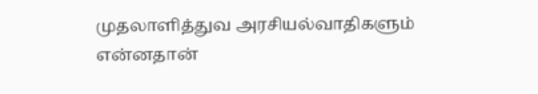முதலாளித்துவ அரசியல்வாதிகளும் என்னதான்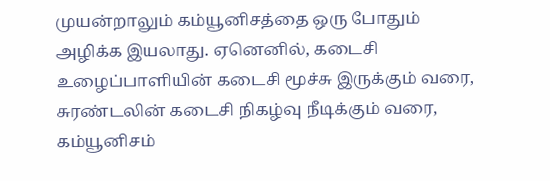முயன்றாலும் கம்யூனிசத்தை ஒரு போதும் அழிக்க இயலாது. ஏனெனில், கடைசி உழைப்பாளியின் கடைசி மூச்சு இருக்கும் வரை, சுரண்டலின் கடைசி நிகழ்வு நீடிக்கும் வரை, கம்யூனிசம்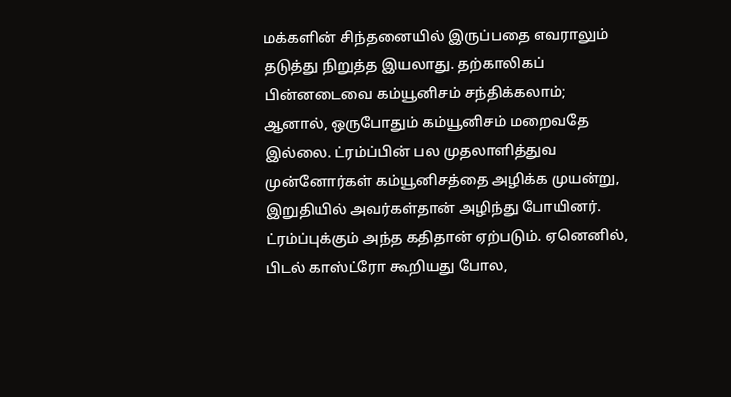மக்களின் சிந்தனையில் இருப்பதை எவராலும் தடுத்து நிறுத்த இயலாது. தற்காலிகப் பின்னடைவை கம்யூனிசம் சந்திக்கலாம்; ஆனால், ஒருபோதும் கம்யூனிசம் மறைவதே இல்லை. ட்ரம்ப்பின் பல முதலாளித்துவ முன்னோர்கள் கம்யூனிசத்தை அழிக்க முயன்று, இறுதியில் அவர்கள்தான் அழிந்து போயினர். ட்ரம்ப்புக்கும் அந்த கதிதான் ஏற்படும். ஏனெனில், பிடல் காஸ்ட்ரோ கூறியது போல,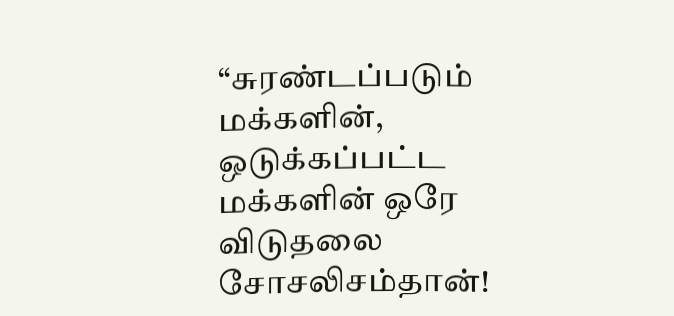“சுரண்டப்படும் மக்களின், ஒடுக்கப்பட்ட மக்களின் ஒரே விடுதலை சோசலிசம்தான்!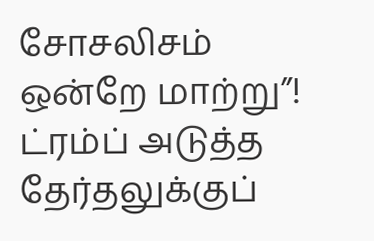சோசலிசம் ஒன்றே மாற்று”! ட்ரம்ப் அடுத்த தேர்தலுக்குப்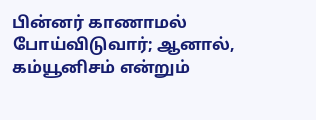பின்னர் காணாமல் போய்விடுவார்; ஆனால், கம்யூனிசம் என்றும்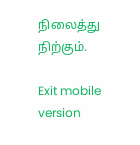நிலைத்து நிற்கும்.

Exit mobile version